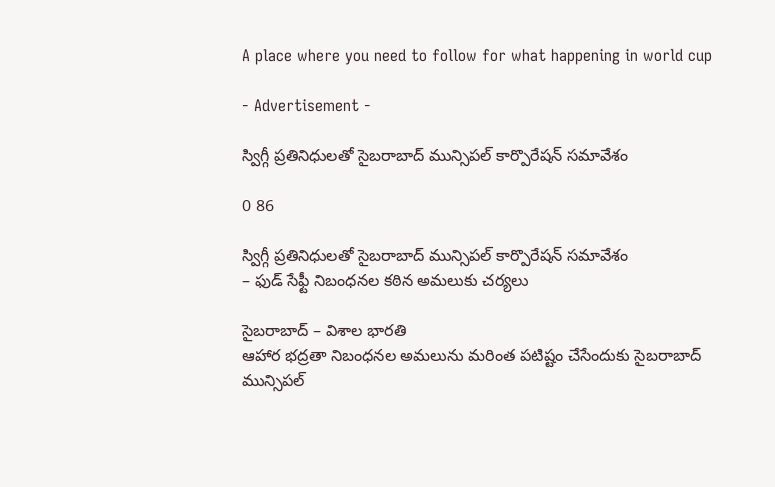A place where you need to follow for what happening in world cup

- Advertisement -

స్విగ్గీ ప్రతినిధులతో సైబరాబాద్ మున్సిపల్ కార్పొరేషన్ సమావేశం

0 86

స్విగ్గీ ప్రతినిధులతో సైబరాబాద్ మున్సిపల్ కార్పొరేషన్ సమావేశం
– ఫుడ్ సేఫ్టీ నిబంధనల కఠిన అమలుకు చర్యలు

సైబరాబాద్ – విశాల భారతి
ఆహార భద్రతా నిబంధనల అమలును మరింత పటిష్టం చేసేందుకు సైబరాబాద్ మున్సిపల్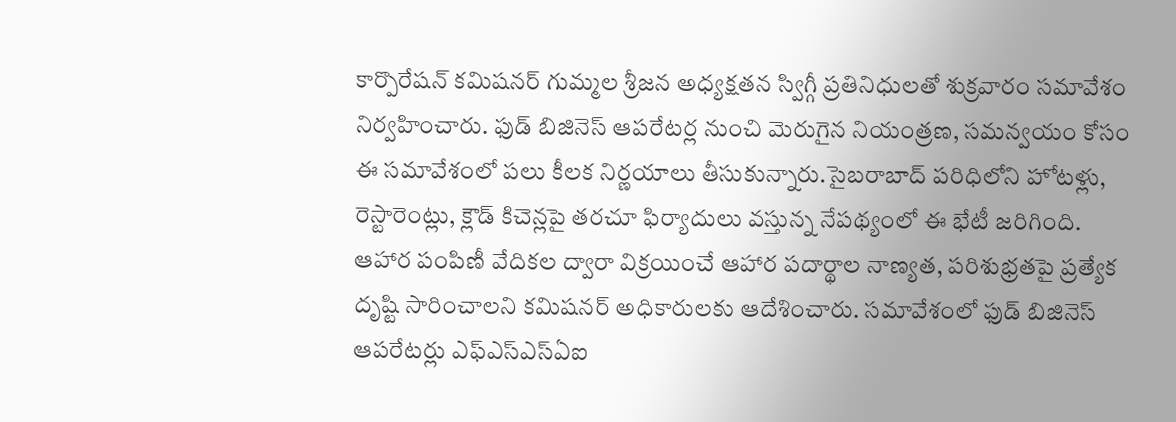కార్పొరేషన్ కమిషనర్ గుమ్మల శ్రీజన అధ్యక్షతన స్విగ్గీ ప్రతినిధులతో శుక్రవారం సమావేశం నిర్వహించారు. ఫుడ్ బిజినెస్ ఆపరేటర్ల నుంచి మెరుగైన నియంత్రణ, సమన్వయం కోసం ఈ సమావేశంలో పలు కీలక నిర్ణయాలు తీసుకున్నారు.సైబరాబాద్ పరిధిలోని హోటళ్లు, రెస్టారెంట్లు, క్లౌడ్ కిచెన్లపై తరచూ ఫిర్యాదులు వస్తున్న నేపథ్యంలో ఈ భేటీ జరిగింది. ఆహార పంపిణీ వేదికల ద్వారా విక్రయించే ఆహార పదార్థాల నాణ్యత, పరిశుభ్రతపై ప్రత్యేక దృష్టి సారించాలని కమిషనర్ అధికారులకు ఆదేశించారు. సమావేశంలో ఫుడ్ బిజినెస్ ఆపరేటర్లు ఎఫ్‌ఎస్‌ఎస్‌ఏఐ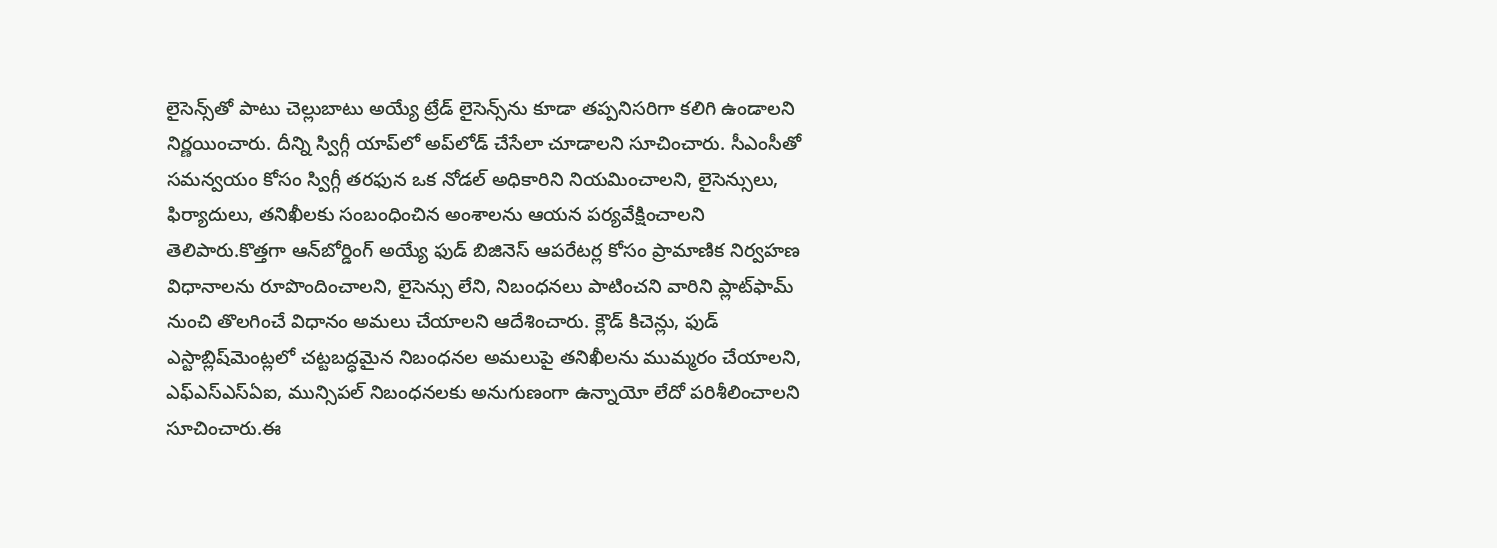లైసెన్స్‌తో పాటు చెల్లుబాటు అయ్యే ట్రేడ్ లైసెన్స్‌ను కూడా తప్పనిసరిగా కలిగి ఉండాలని నిర్ణయించారు. దీన్ని స్విగ్గీ యాప్‌లో అప్‌లోడ్ చేసేలా చూడాలని సూచించారు. సీఎంసీతో సమన్వయం కోసం స్విగ్గీ తరఫున ఒక నోడల్ అధికారిని నియమించాలని, లైసెన్సులు, ఫిర్యాదులు, తనిఖీలకు సంబంధించిన అంశాలను ఆయన పర్యవేక్షించాలని తెలిపారు.కొత్తగా ఆన్‌బోర్డింగ్ అయ్యే ఫుడ్ బిజినెస్ ఆపరేటర్ల కోసం ప్రామాణిక నిర్వహణ విధానాలను రూపొందించాలని, లైసెన్సు లేని, నిబంధనలు పాటించని వారిని ప్లాట్‌ఫామ్ నుంచి తొలగించే విధానం అమలు చేయాలని ఆదేశించారు. క్లౌడ్ కిచెన్లు, ఫుడ్ ఎస్టాబ్లిష్‌మెంట్లలో చట్టబద్ధమైన నిబంధనల అమలుపై తనిఖీలను ముమ్మరం చేయాలని, ఎఫ్‌ఎస్‌ఎస్‌ఏఐ, మున్సిపల్ నిబంధనలకు అనుగుణంగా ఉన్నాయో లేదో పరిశీలించాలని సూచించారు.ఈ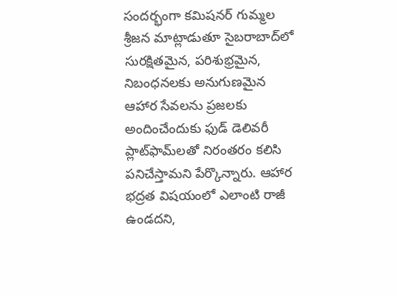సందర్భంగా కమిషనర్ గుమ్మల శ్రీజన మాట్లాడుతూ సైబరాబాద్‌లో సురక్షితమైన, పరిశుభ్రమైన, నిబంధనలకు అనుగుణమైన ఆహార సేవలను ప్రజలకు అందించేందుకు ఫుడ్ డెలివరీ ప్లాట్‌ఫామ్‌లతో నిరంతరం కలిసి పనిచేస్తామని పేర్కొన్నారు. ఆహార భద్రత విషయంలో ఎలాంటి రాజీ ఉండదని,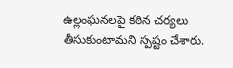ఉల్లంఘనలపై కఠిన చర్యలు తీసుకుంటామని స్పష్టం చేశారు.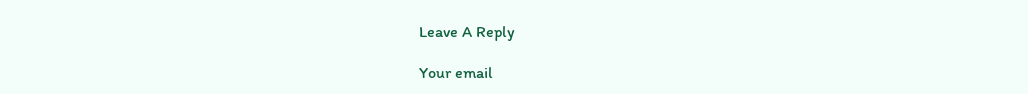Leave A Reply

Your email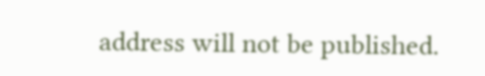address will not be published.